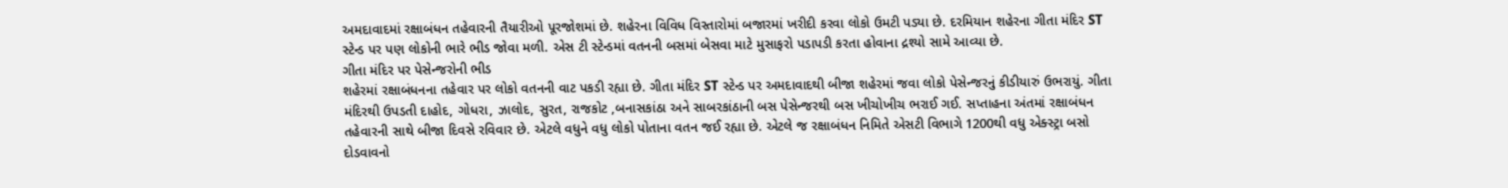અમદાવાદમાં રક્ષાબંધન તહેવારની તૈયારીઓ પૂરજોશમાં છે. શહેરના વિવિધ વિસ્તારોમાં બજારમાં ખરીદી કરવા લોકો ઉમટી પડ્યા છે. દરમિયાન શહેરના ગીતા મંદિર ST સ્ટેન્ડ પર પણ લોકોની ભારે ભીડ જોવા મળી. એસ ટી સ્ટેન્ડમાં વતનની બસમાં બેસવા માટે મુસાફરો પડાપડી કરતા હોવાના દ્રશ્યો સામે આવ્યા છે.
ગીતા મંદિર પર પેસેન્જરોની ભીડ
શહેરમાં રક્ષાબંધનના તહેવાર પર લોકો વતનની વાટ પકડી રહ્યા છે. ગીતા મંદિર ST સ્ટેન્ડ પર અમદાવાદથી બીજા શહેરમાં જવા લોકો પેસેન્જરનું કીડીયારું ઉભરાયું. ગીતા મંદિરથી ઉપડતી દાહોદ, ગોધરા, ઝાલોદ, સુરત, રાજકોટ ,બનાસકાંઠા અને સાબરકાંઠાની બસ પેસેન્જરથી બસ ખીચોખીચ ભરાઈ ગઈ. સપ્તાહના અંતમાં રક્ષાબંધન તહેવારની સાથે બીજા દિવસે રવિવાર છે. એટલે વધુને વધુ લોકો પોતાના વતન જઈ રહ્યા છે. એટલે જ રક્ષાબંધન નિમિતે એસટી વિભાગે 1200થી વધુ એક્સ્ટ્રા બસો દોડવાવનો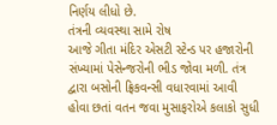નિર્ણય લીધો છે.
તંત્રની વ્યવસ્થા સામે રોષ
આજે ગીતા મંદિર એસટી સ્ટેન્ડ પર હજારોની સંખ્યામાં પેસેન્જરોની ભીડ જોવા મળી. તંત્ર દ્વારા બસોની ફ્રિકવન્સી વધારવામાં આવી હોવા છતાં વતન જવા મુસાફરોએ કલાકો સુધી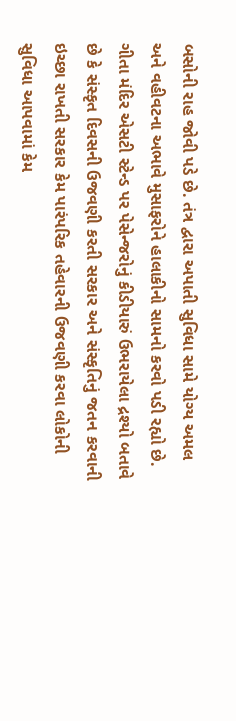બસોની રાહ જોવી પડે છે. તંત્ર દ્વારા અપાતી સુવિધા સામે યોગ્ય અમલ અને વહીવટના અભાવે મુસાફરોને હાલાકીનો સામનો કરવો પડી રહ્યો છે. ગીતા મંદિર એસટી સ્ટેન્ડ પર પેસેન્જરોનું કીડીયારું ઉભરાયેલા દ્રશ્યો બતાવે છે કે સંસ્કૃત દિવસની ઉજવણી કરતી સરકાર અને સંસ્કૃતિનું જતન કરવાની ઇચ્છા રાખતી સરકાર કેમ પારંપરિક તહેવારની ઉજવણી કરવા લોકોની સુવિધા આપવામાં કેમ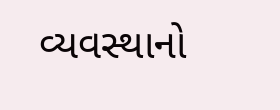વ્યવસ્થાનો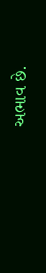અભાવ છે.